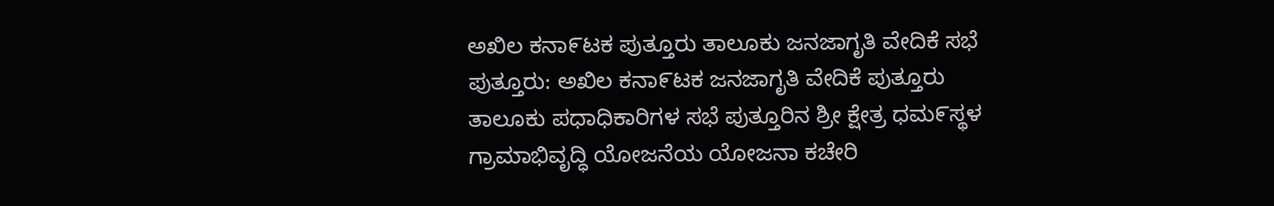ಅಖಿಲ ಕನಾ೯ಟಕ ಪುತ್ತೂರು ತಾಲೂಕು ಜನಜಾಗೃತಿ ವೇದಿಕೆ ಸಭೆ
ಪುತ್ತೂರು: ಅಖಿಲ ಕನಾ೯ಟಕ ಜನಜಾಗೃತಿ ವೇದಿಕೆ ಪುತ್ತೂರು ತಾಲೂಕು ಪಧಾಧಿಕಾರಿಗಳ ಸಭೆ ಪುತ್ತೂರಿನ ಶ್ರೀ ಕ್ಷೇತ್ರ ಧಮ೯ಸ್ಥಳ ಗ್ರಾಮಾಭಿವೃದ್ಧಿ ಯೋಜನೆಯ ಯೋಜನಾ ಕಚೇರಿ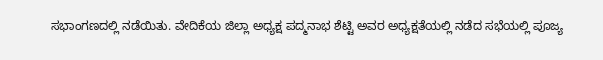ಸಭಾಂಗಣದಲ್ಲಿ ನಡೆಯಿತು. ವೇದಿಕೆಯ ಜಿಲ್ಲಾ ಅಧ್ಯಕ್ಷ ಪದ್ಮನಾಭ ಶೆಟ್ಟಿ ಅವರ ಅಧ್ಯಕ್ಷತೆಯಲ್ಲಿ ನಡೆದ ಸಭೆಯಲ್ಲಿ ಪೂಜ್ಯ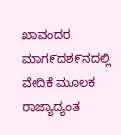ಖಾವಂದರ ಮಾಗ೯ದಶ೯ನದಲ್ಲಿ ವೇದಿಕೆ ಮೂಲಕ ರಾಜ್ಯಾದ್ಯಂತ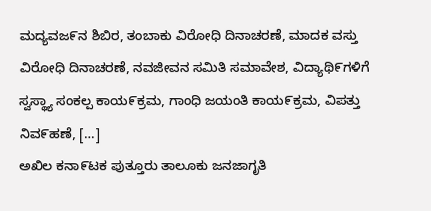ಮದ್ಯವಜ೯ನ ಶಿಬಿರ, ತಂಬಾಕು ವಿರೋಧಿ ದಿನಾಚರಣೆ, ಮಾದಕ ವಸ್ತು ವಿರೋಧಿ ದಿನಾಚರಣೆ, ನವಜೀವನ ಸಮಿತಿ ಸಮಾವೇಶ, ವಿದ್ಯಾಥಿ೯ಗಳಿಗೆ ಸ್ವಸ್ಥ್ಯಾ ಸಂಕಲ್ಪ ಕಾಯ೯ಕ್ರಮ, ಗಾಂಧಿ ಜಯಂತಿ ಕಾಯ೯ಕ್ರಮ, ವಿಪತ್ತು ನಿವ೯ಹಣೆ, […]
ಅಖಿಲ ಕನಾ೯ಟಕ ಪುತ್ತೂರು ತಾಲೂಕು ಜನಜಾಗೃತಿ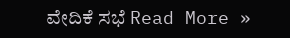ವೇದಿಕೆ ಸಭೆ Read More »